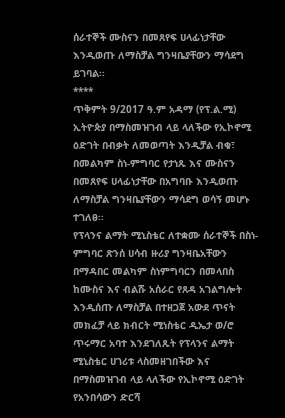ሰራተኞች ሙስናን በመጸየፍ ሀላፊነታቸው እንዲወጡ ለማስቻል ግንዛቤያቸውን ማሳደግ ይገባል፡፡
****
ጥቅምት 9/2017 ዓ.ም አዳማ (የፕ.ል.ሚ)
ኢትዮጵያ በማስመዝገብ ላይ ላለችው የኢኮኖሚ ዕድገት በብቃት ለመወጣት እንዲቻል ብቁ፣ በመልካም ስነ-ምግባር የታነጹ እና ሙስናን በመጸየፍ ሀላፊነታቸው በአግባቡ እንዲወጡ ለማስቻል ግንዛቤያቸውን ማሳደግ ወሳኝ መሆኑ ተገለፀ፡፡
የፕላንና ልማት ሚኒስቴር ለተቋሙ ሰራተኞች በስነ-ምግባር ጽንሰ ሀሳብ ዙሪያ ግንዛቤአቸውን በማዳበር መልካም ስነምግባርን በመላበስ ከሙስና እና ብልሹ አሰራር የጸዳ አገልግሎት እንዲሰጡ ለማስቻል በተዘጋጀ አውደ ጥናት መክፈቻ ላይ ክብርት ሚነስቴር ዲኤታ ወ/ሮ ጥሩማር አባተ እንደገለጹት የፕላንና ልማት ሚኒስቴር ሀገሪቱ ላስመዘገበችው እና በማስመዝገብ ላይ ላለችው የኢኮኖሚ ዕድገት የአንበሳውን ድርሻ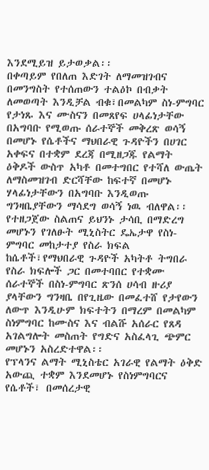እንደሚይዝ ይታወቃል፡፡
በቀጣይም የበለጠ እድገት ለማመዝገብና በመንግስት የተሰጠውን ተልዕኮ በብቃት ለመወጣት እንዲቻል ብቁ፣በመልካም ስነ-ምግባር የታነጹ እና ሙስናን በመጸየፍ ሀላፊነታቸው በአግባቡ የሚወጡ ሰራተኞች መቅረጽ ወሳኝ በመሆኑ የሴቶችና ማህበራዊ ጉዳዮችን በሀገር አቀፍና በተቋም ደረጃ በሚዘጋጁ የልማት ዕቅዶች ውስጥ አካቶ በመተግበር የተሻለ ውጤት ለማስመዝገብ ድርሻቸው ከፍተኛ በመሆኑ ሃላፊነታቸውን በአግባቡ እንዲወጡ ግንዛቤያቸውን ማሳደግ ወሳኝ ነዉ ብለዋል፡፡
የተዘጋጀው ስልጠና ይህንኑ ታሳቢ በማድረግ መሆኑን የገለፁት ሚኒስትር ዴኤታዋ የስነ-ምግባር መከታተያ የስራ ክፍል ከሴቶች፣የማህበራዊ ጉዳዮች አካትቶ ትግበራ የስራ ክፍሎች ጋር በመተባበር የተቋሙ ሰራተኞች በስነ-ምግባር ጽንሰ ሀሳብ ዙሪያ ያላቸውን ግንዛቤ በየጊዜው በመፈተሸ የታየውን ለውጥ እንዲሁም ክፍተትን በማረም በመልካም ስነምግባር ከሙስና እና ብልሹ አሰራር የጸዳ አገልግሎት መስጠት የግድና አስፈላጊ ጭምር መሆኑን አስረድተዋል፡፡
የፕላንና ልማት ሚኒስቴር አገራዊ የልማት ዕቅድ አውጪ ተቋም እንደመሆኑ የስነምግባርና የሴቶች፣ በመሰረታዊ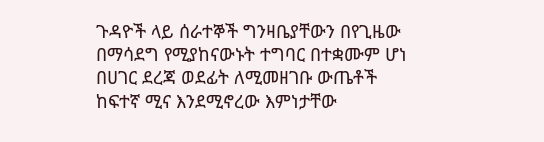ጉዳዮች ላይ ሰራተኞች ግንዛቤያቸውን በየጊዜው በማሳደግ የሚያከናውኑት ተግባር በተቋሙም ሆነ በሀገር ደረጃ ወደፊት ለሚመዘገቡ ውጤቶች ከፍተኛ ሚና እንደሚኖረው እምነታቸው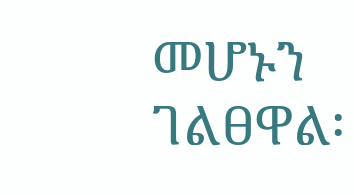መሆኑን ገልፀዋል፡